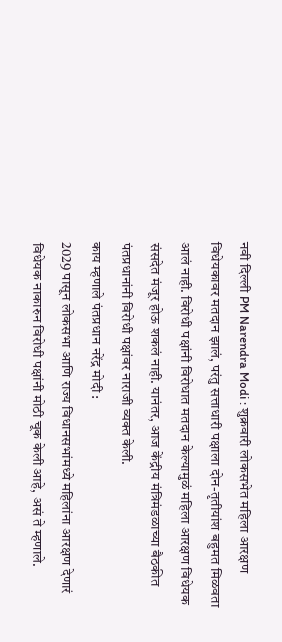नवी दिल्ली PM Narendra Modi : शुक्रवारी लोकसभेत महिला आरक्षण विधेयकावर मतदान झालं, परंतु सत्ताधारी पक्षाला दोन-तृतीयांश बहुमत मिळवता आलं नाही. विरोधी पक्षांनी विरोधात मतदान केल्यामुळं महिला आरक्षण विधेयक संसदेत मंजूर होऊ शकलं नाही. यानंतर, आज केंद्रीय मंत्रिमंडळाच्या बैठकीत पंतप्रधानांनी विरोधी पक्षांवर नाराजी व्यक्त केली.
काय म्हणाले पंतप्रधान नरेंद्र मोदी :
2029 पासून लोकसभा आणि राज्य विधानसभांमध्ये महिलांना आरक्षण देणारं विधेयक नाकारुन विरोधी पक्षांनी मोठी चूक केली आहे, असं ते म्हणाले.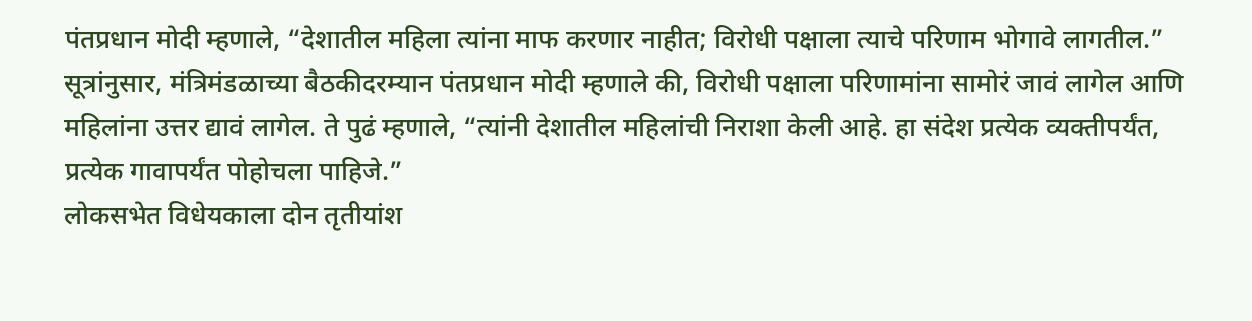पंतप्रधान मोदी म्हणाले, “देशातील महिला त्यांना माफ करणार नाहीत; विरोधी पक्षाला त्याचे परिणाम भोगावे लागतील.” सूत्रांनुसार, मंत्रिमंडळाच्या बैठकीदरम्यान पंतप्रधान मोदी म्हणाले की, विरोधी पक्षाला परिणामांना सामोरं जावं लागेल आणि महिलांना उत्तर द्यावं लागेल. ते पुढं म्हणाले, “त्यांनी देशातील महिलांची निराशा केली आहे. हा संदेश प्रत्येक व्यक्तीपर्यंत, प्रत्येक गावापर्यंत पोहोचला पाहिजे.”
लोकसभेत विधेयकाला दोन तृतीयांश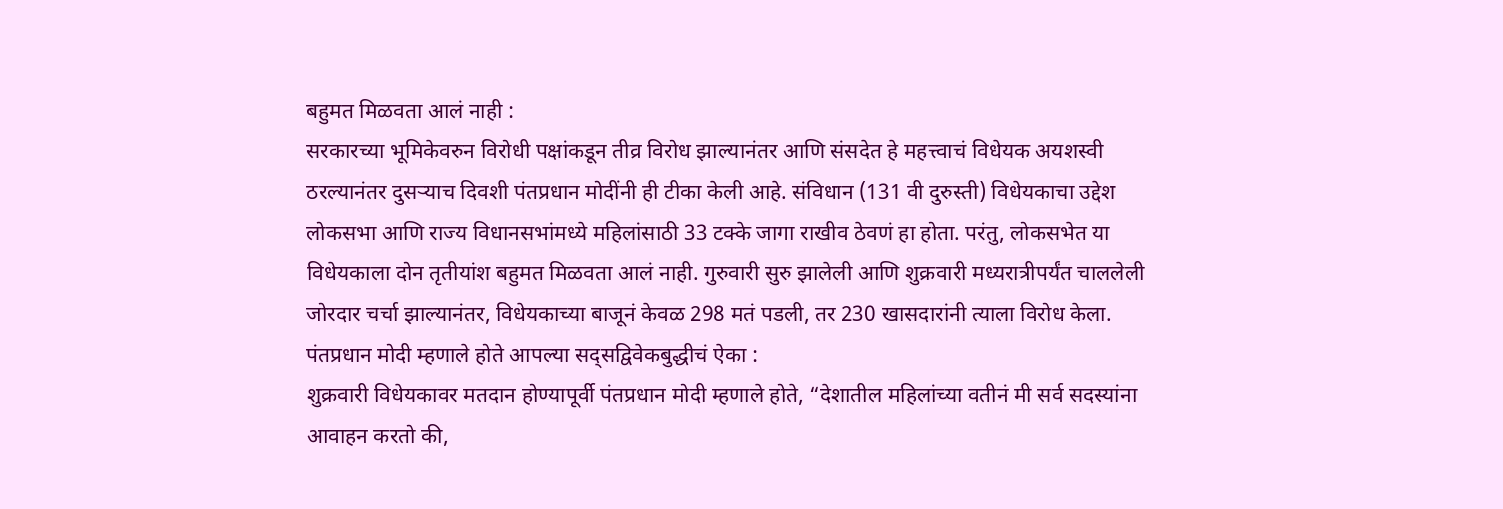बहुमत मिळवता आलं नाही :
सरकारच्या भूमिकेवरुन विरोधी पक्षांकडून तीव्र विरोध झाल्यानंतर आणि संसदेत हे महत्त्वाचं विधेयक अयशस्वी ठरल्यानंतर दुसऱ्याच दिवशी पंतप्रधान मोदींनी ही टीका केली आहे. संविधान (131 वी दुरुस्ती) विधेयकाचा उद्देश लोकसभा आणि राज्य विधानसभांमध्ये महिलांसाठी 33 टक्के जागा राखीव ठेवणं हा होता. परंतु, लोकसभेत या विधेयकाला दोन तृतीयांश बहुमत मिळवता आलं नाही. गुरुवारी सुरु झालेली आणि शुक्रवारी मध्यरात्रीपर्यंत चाललेली जोरदार चर्चा झाल्यानंतर, विधेयकाच्या बाजूनं केवळ 298 मतं पडली, तर 230 खासदारांनी त्याला विरोध केला.
पंतप्रधान मोदी म्हणाले होते आपल्या सद्सद्विवेकबुद्धीचं ऐका :
शुक्रवारी विधेयकावर मतदान होण्यापूर्वी पंतप्रधान मोदी म्हणाले होते, “देशातील महिलांच्या वतीनं मी सर्व सदस्यांना आवाहन करतो की,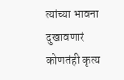त्यांच्या भावना दुखावणारं कोणतंही कृत्य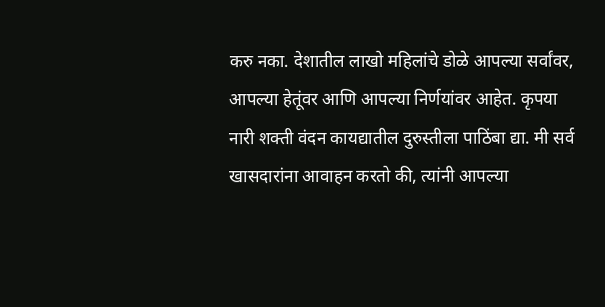करु नका. देशातील लाखो महिलांचे डोळे आपल्या सर्वांवर, आपल्या हेतूंवर आणि आपल्या निर्णयांवर आहेत. कृपया नारी शक्ती वंदन कायद्यातील दुरुस्तीला पाठिंबा द्या. मी सर्व खासदारांना आवाहन करतो की, त्यांनी आपल्या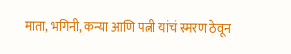माता, भगिनी, कन्या आणि पत्नी यांचं स्मरण ठेवून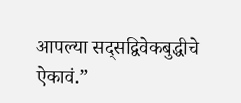आपल्या सद्सद्विवेकबुद्धीचे ऐकावं.”